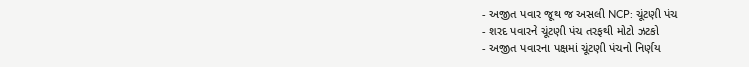- અજીત પવાર જૂથ જ અસલી NCP: ચૂંટણી પંચ
- શરદ પવારને ચૂંટણી પંચ તરફથી મોટો ઝટકો
- અજીત પવારના પક્ષમાં ચૂંટણી પંચનો નિર્ણય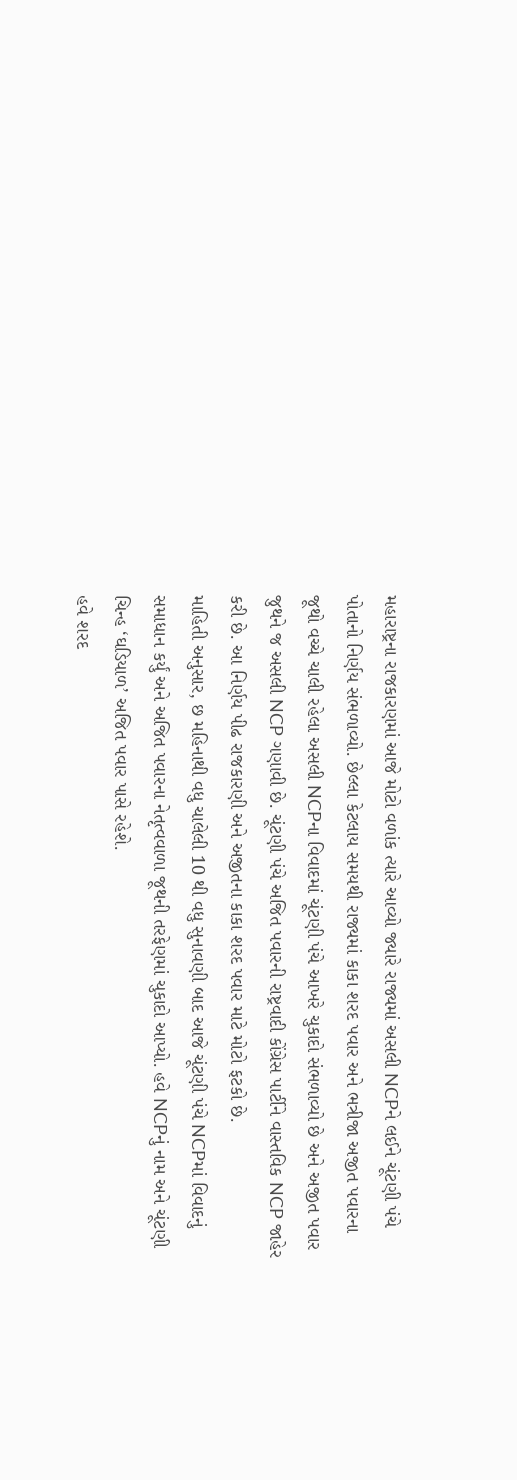મહારાષ્ટ્રના રાજકારણમાં આજે મોટો વળાંક ત્યારે આવ્યો જ્યારે રાજ્યમાં અસલી NCPને લઈને ચૂંટણી પંચે પોતાનો નિર્ણય સંભળાવ્યો. છેલ્લા કેટલાય સમયથી રાજ્યમાં કાકા શરદ પવાર અને ભત્રીજા અજીત પવારના જૂથો વચ્ચે ચાલી રહેલા અસલી NCPના વિવાદમાં ચૂંટણી પંચે આખરે ચુકાદો સંભળાવ્યો છે અને અજીત પવાર જુથને જ અસલી NCP ગણાવી છે. ચૂંટણી પંચે અજિત પવારની રાષ્ટ્રવાદી કોંગ્રેસ પાર્ટીને વાસ્તવિક NCP જાહેર કરી છે. આ નિર્ણય પીઢ રાજકારણી અને અજીતના કાકા શરદ પવાર માટે મોટો ફટકો છે.
માહિતી અનુસાર, છ મહિનાથી વધુ ચાલેલી 10 થી વધુ સુનાવણી બાદ આજે ચૂંટણી પંચે NCPમાં વિવાદનું સમાધાન કર્યું અને અજિત પવારના નેતૃત્વવાળા જૂથની તરફેણમાં ચુકાદો આપ્યો. હવે NCPનું નામ અને ચૂંટણી ચિન્હ ‘ઘડિયાળ’ અજિત પવાર પાસે રહેશે.
હવે શરદ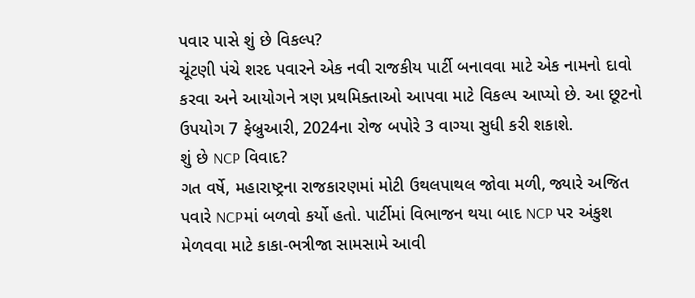પવાર પાસે શું છે વિકલ્પ?
ચૂંટણી પંચે શરદ પવારને એક નવી રાજકીય પાર્ટી બનાવવા માટે એક નામનો દાવો કરવા અને આયોગને ત્રણ પ્રથમિક્તાઓ આપવા માટે વિકલ્પ આપ્યો છે. આ છૂટનો ઉપયોગ 7 ફેબ્રુઆરી, 2024ના રોજ બપોરે 3 વાગ્યા સુધી કરી શકાશે.
શું છે NCP વિવાદ?
ગત વર્ષે, મહારાષ્ટ્રના રાજકારણમાં મોટી ઉથલપાથલ જોવા મળી, જ્યારે અજિત પવારે NCPમાં બળવો કર્યો હતો. પાર્ટીમાં વિભાજન થયા બાદ NCP પર અંકુશ મેળવવા માટે કાકા-ભત્રીજા સામસામે આવી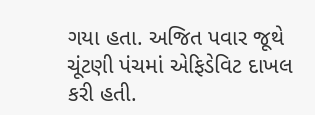ગયા હતા. અજિત પવાર જૂથે ચૂંટણી પંચમાં એફિડેવિટ દાખલ કરી હતી.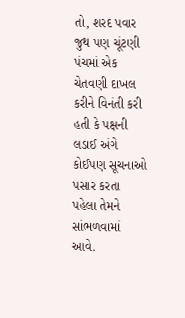તો, શરદ પવાર જુથ પણ ચૂંટણી પંચમાં એક ચેતવણી દાખલ કરીને વિનંતી કરી હતી કે પક્ષની લડાઈ અંગે કોઈપણ સૂચનાઓ પસાર કરતા પહેલા તેમને સાંભળવામાં આવે.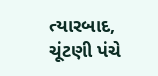ત્યારબાદ, ચૂંટણી પંચે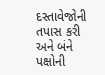દસ્તાવેજોની તપાસ કરી અને બંને પક્ષોની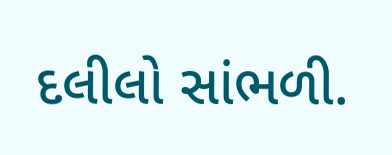દલીલો સાંભળી.